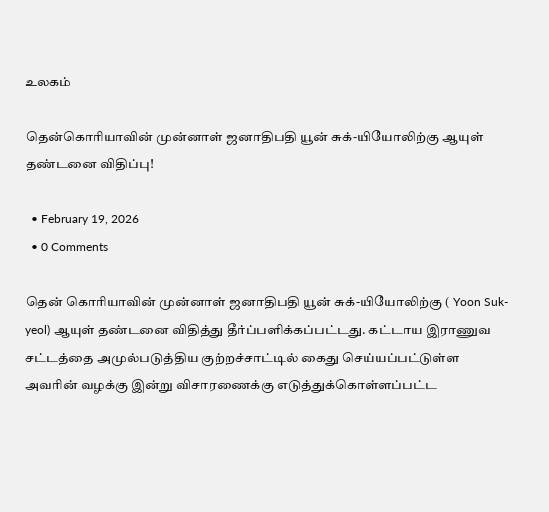உலகம்

தென்கொரியாவின் முன்னாள் ஜனாதிபதி யூன் சுக்-யியோலிற்கு ஆயுள் தண்டனை விதிப்பு!

  • February 19, 2026
  • 0 Comments

தென் கொரியாவின் முன்னாள் ஜனாதிபதி யூன் சுக்-யியோலிற்கு ( Yoon Suk-yeol) ஆயுள் தண்டனை விதித்து தீர்ப்பளிக்கப்பட்டது. கட்டாய இராணுவ சட்டத்தை அமுல்படுத்திய குற்றச்சாட்டில் கைது செய்யப்பட்டுள்ள அவரின் வழக்கு இன்று விசாரணைக்கு எடுத்துக்கொள்ளப்பட்ட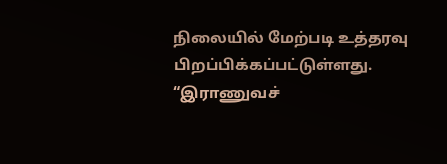நிலையில் மேற்படி உத்தரவு பிறப்பிக்கப்பட்டுள்ளது. “இராணுவச்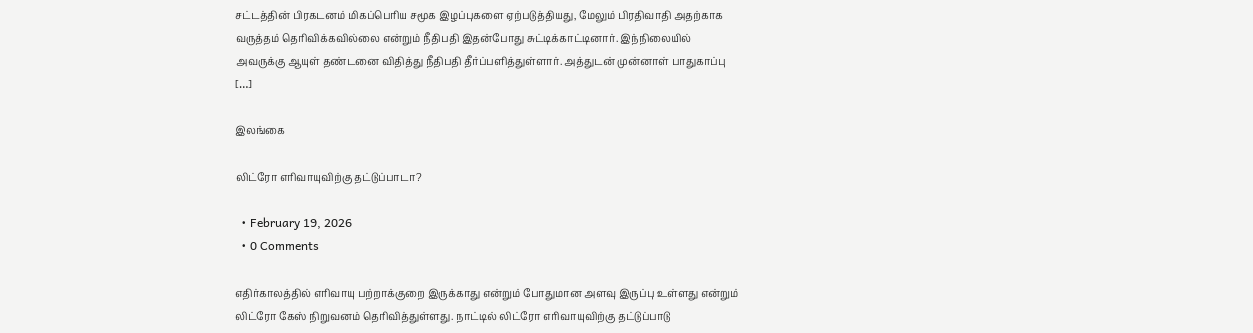சட்டத்தின் பிரகடனம் மிகப்பெரிய சமூக இழப்புகளை ஏற்படுத்தியது, மேலும் பிரதிவாதி அதற்காக வருத்தம் தெரிவிக்கவில்லை என்றும் நீதிபதி இதன்போது சுட்டிக்காட்டினார். இந்நிலையில் அவருக்கு ஆயுள் தண்டனை விதித்து நீதிபதி தீர்ப்பளித்துள்ளார். அத்துடன் முன்னாள் பாதுகாப்பு […]

இலங்கை

லிட்ரோ எரிவாயுவிற்கு தட்டுப்பாடா?

  • February 19, 2026
  • 0 Comments

எதிர்காலத்தில் எரிவாயு பற்றாக்குறை இருக்காது என்றும் போதுமான அளவு இருப்பு உள்ளது என்றும் லிட்ரோ கேஸ் நிறுவனம் தெரிவித்துள்ளது. நாட்டில் லிட்ரோ எரிவாயுவிற்கு தட்டுப்பாடு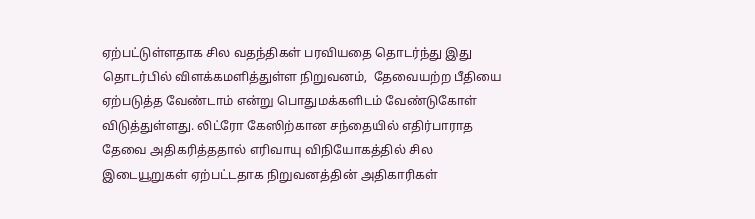ஏற்பட்டுள்ளதாக சில வதந்திகள் பரவியதை தொடர்ந்து இது தொடர்பில் விளக்கமளித்துள்ள நிறுவனம்,  தேவையற்ற பீதியை ஏற்படுத்த வேண்டாம் என்று பொதுமக்களிடம் வேண்டுகோள் விடுத்துள்ளது. லிட்ரோ கேஸிற்கான சந்தையில் எதிர்பாராத தேவை அதிகரித்ததால் எரிவாயு விநியோகத்தில் சில இடையூறுகள் ஏற்பட்டதாக நிறுவனத்தின் அதிகாரிகள்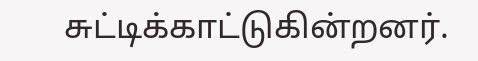சுட்டிக்காட்டுகின்றனர்.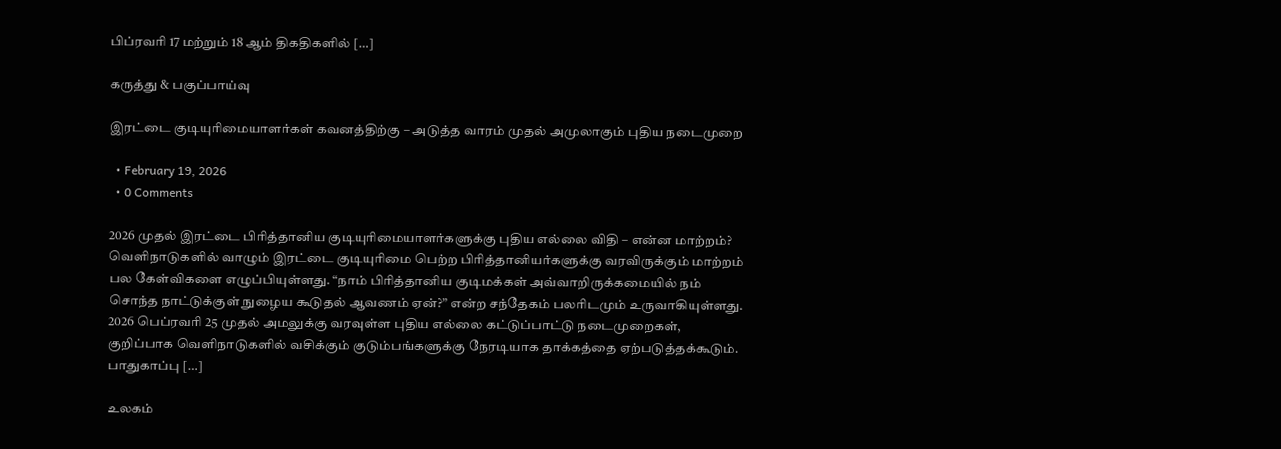பிப்ரவரி 17 மற்றும் 18 ஆம் திகதிகளில் […]

கருத்து & பகுப்பாய்வு

இரட்டை குடியுரிமையாளர்கள் கவனத்திற்கு – அடுத்த வாரம் முதல் அமுலாகும் புதிய நடைமுறை

  • February 19, 2026
  • 0 Comments

2026 முதல் இரட்டை பிரித்தானிய குடியுரிமையாளர்களுக்கு புதிய எல்லை விதி – என்ன மாற்றம்? வெளிநாடுகளில் வாழும் இரட்டை குடியுரிமை பெற்ற பிரித்தானியர்களுக்கு வரவிருக்கும் மாற்றம் பல கேள்விகளை எழுப்பியுள்ளது. “நாம் பிரித்தானிய குடிமக்கள் அவ்வாறிருக்கமையில் நம் சொந்த நாட்டுக்குள் நுழைய கூடுதல் ஆவணம் ஏன்?” என்ற சந்தேகம் பலரிடமும் உருவாகியுள்ளது. 2026 பெப்ரவரி 25 முதல் அமலுக்கு வரவுள்ள புதிய எல்லை கட்டுப்பாட்டு நடைமுறைகள், குறிப்பாக வெளிநாடுகளில் வசிக்கும் குடும்பங்களுக்கு நேரடியாக தாக்கத்தை ஏற்படுத்தக்கூடும். பாதுகாப்பு […]

உலகம்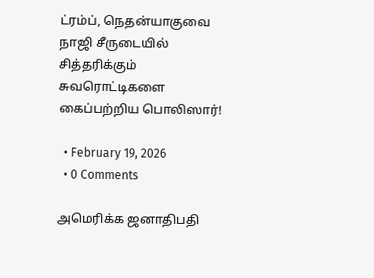ட்ரம்ப், நெதன்யாகுவை நாஜி சீருடையில் சித்தரிக்கும் சுவரொட்டிகளை கைப்பற்றிய பொலிஸார்!

  • February 19, 2026
  • 0 Comments

அமெரிக்க ஜனாதிபதி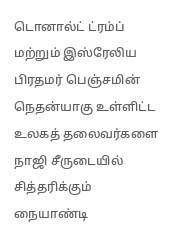டொனால்ட் ட்ரம்ப் மற்றும் இஸ்ரேலிய பிரதமர் பெஞ்சமின் நெதன்யாகு உள்ளிட்ட உலகத் தலைவர்களை நாஜி சீருடையில் சித்தரிக்கும் நையாண்டி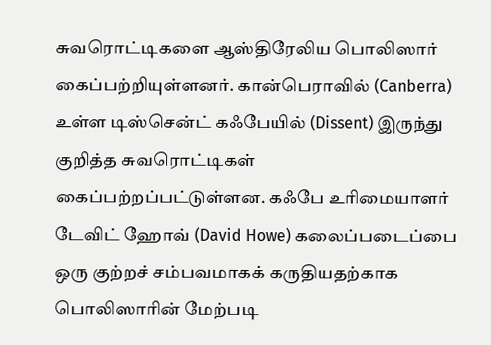சுவரொட்டிகளை ஆஸ்திரேலிய பொலிஸார் கைப்பற்றியுள்ளனர். கான்பெராவில் (Canberra) உள்ள டிஸ்சென்ட் கஃபேயில் (Dissent) இருந்து குறித்த சுவரொட்டிகள் கைப்பற்றப்பட்டுள்ளன. கஃபே உரிமையாளர் டேவிட் ஹோவ் (David Howe) கலைப்படைப்பை ஒரு குற்றச் சம்பவமாகக் கருதியதற்காக  பொலிஸாரின் மேற்படி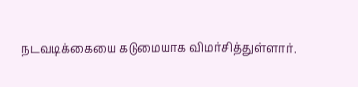நடவடிக்கையை கடுமையாக விமர்சித்துள்ளார்.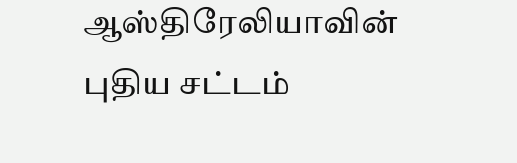ஆஸ்திரேலியாவின் புதிய சட்டம்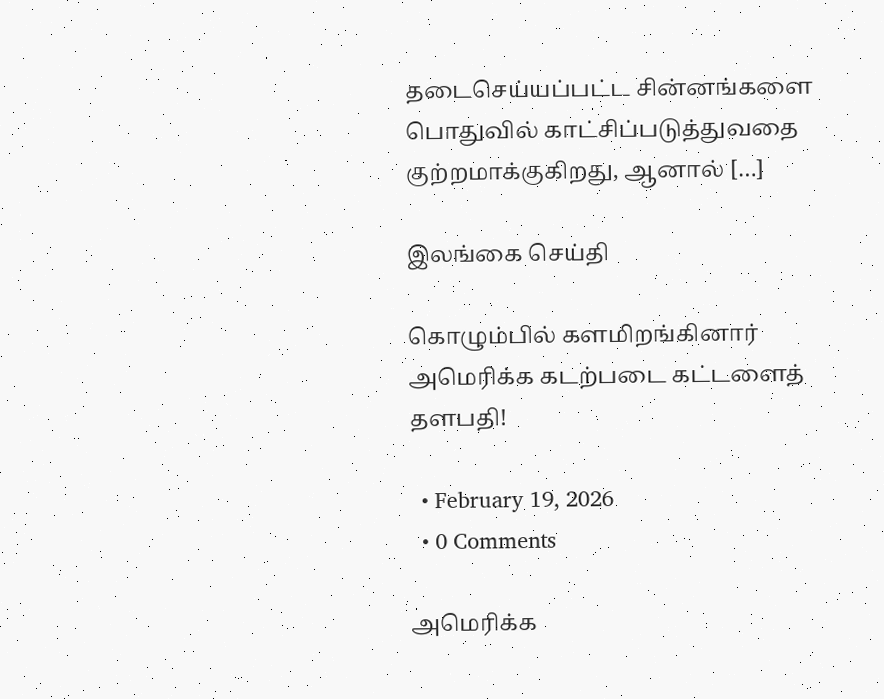தடைசெய்யப்பட்ட சின்னங்களை பொதுவில் காட்சிப்படுத்துவதை குற்றமாக்குகிறது, ஆனால் […]

இலங்கை செய்தி

கொழும்பில் களமிறங்கினார் அமெரிக்க கடற்படை கட்டளைத் தளபதி!

  • February 19, 2026
  • 0 Comments

அமெரிக்க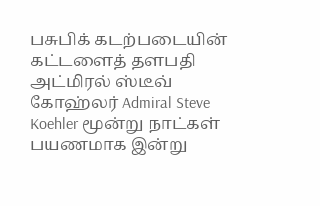பசுபிக் கடற்படையின் கட்டளைத் தளபதி அட்மிரல் ஸ்டீவ் கோஹ்லர் Admiral Steve Koehler மூன்று நாட்கள் பயணமாக இன்று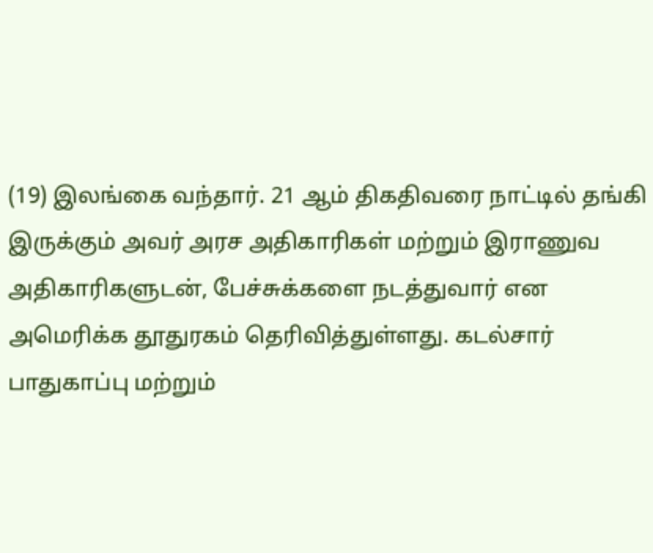(19) இலங்கை வந்தார். 21 ஆம் திகதிவரை நாட்டில் தங்கி இருக்கும் அவர் அரச அதிகாரிகள் மற்றும் இராணுவ அதிகாரிகளுடன், பேச்சுக்களை நடத்துவார் என அமெரிக்க தூதுரகம் தெரிவித்துள்ளது. கடல்சார் பாதுகாப்பு மற்றும்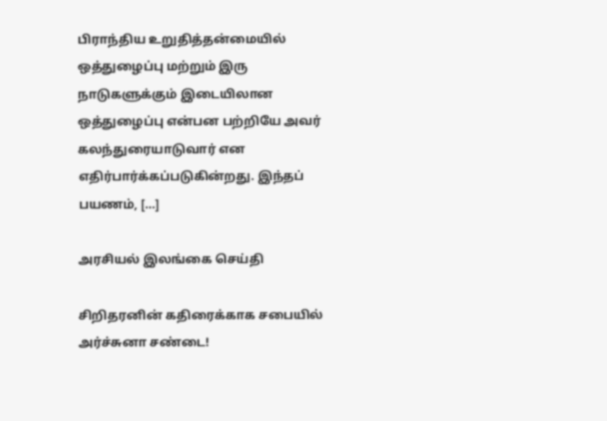பிராந்திய உறுதித்தன்மையில் ஒத்துழைப்பு மற்றும் இரு நாடுகளுக்கும் இடையிலான ஒத்துழைப்பு என்பன பற்றியே அவர் கலந்துரையாடுவார் என எதிர்பார்க்கப்படுகின்றது. இந்தப் பயணம், […]

அரசியல் இலங்கை செய்தி

சிறிதரனின் கதிரைக்காக சபையில் அர்ச்சுனா சண்டை!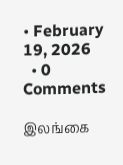• February 19, 2026
  • 0 Comments

இலங்கை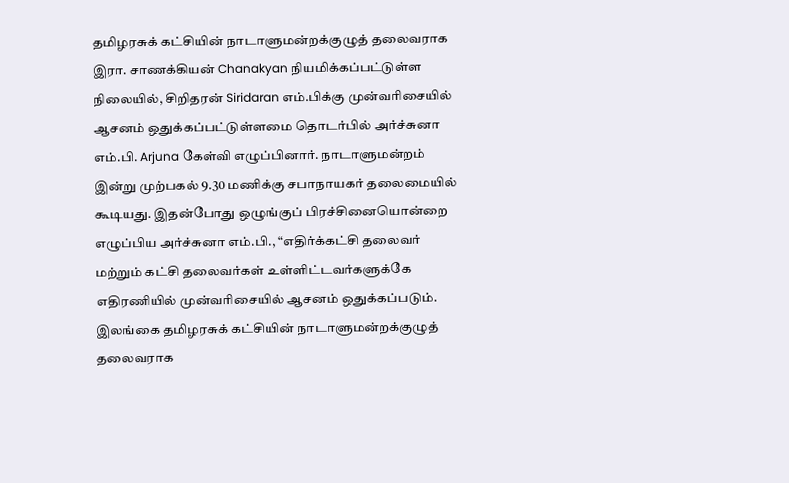தமிழரசுக் கட்சியின் நாடாளுமன்றக்குழுத் தலைவராக இரா. சாணக்கியன் Chanakyan நியமிக்கப்பட்டுள்ள நிலையில், சிறிதரன் Siridaran எம்.பிக்கு முன்வரிசையில் ஆசனம் ஒதுக்கப்பட்டுள்ளமை தொடர்பில் அர்ச்சுனா எம்.பி. Arjuna கேள்வி எழுப்பினார். நாடாளுமன்றம் இன்று முற்பகல் 9.30 மணிக்கு சபாநாயகர் தலைமையில் கூடியது. இதன்போது ஒழுங்குப் பிரச்சினையொன்றை எழுப்பிய அர்ச்சுனா எம்.பி., “எதிர்க்கட்சி தலைவர் மற்றும் கட்சி தலைவர்கள் உள்ளிட்டவர்களுக்கே எதிரணியில் முன்வரிசையில் ஆசனம் ஒதுக்கப்படும். இலங்கை தமிழரசுக் கட்சியின் நாடாளுமன்றக்குழுத் தலைவராக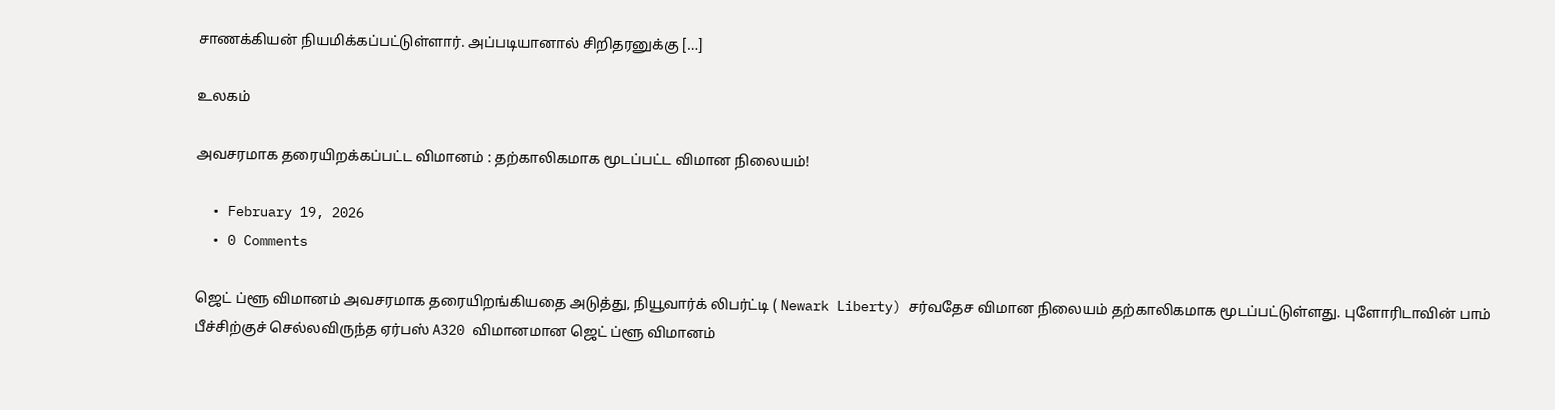சாணக்கியன் நியமிக்கப்பட்டுள்ளார். அப்படியானால் சிறிதரனுக்கு […]

உலகம்

அவசரமாக தரையிறக்கப்பட்ட விமானம் : தற்காலிகமாக மூடப்பட்ட விமான நிலையம்!

  • February 19, 2026
  • 0 Comments

ஜெட் ப்ளூ விமானம் அவசரமாக தரையிறங்கியதை அடுத்து, நியூவார்க் லிபர்ட்டி ( Newark Liberty) சர்வதேச விமான நிலையம் தற்காலிகமாக மூடப்பட்டுள்ளது. புளோரிடாவின் பாம் பீச்சிற்குச் செல்லவிருந்த ஏர்பஸ் A320 விமானமான ஜெட் ப்ளூ விமானம்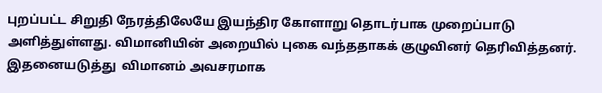புறப்பட்ட சிறுதி நேரத்திலேயே இயந்திர கோளாறு தொடர்பாக முறைப்பாடு அளித்துள்ளது. விமானியின் அறையில் புகை வந்ததாகக் குழுவினர் தெரிவித்தனர். இதனையடுத்து  விமானம் அவசரமாக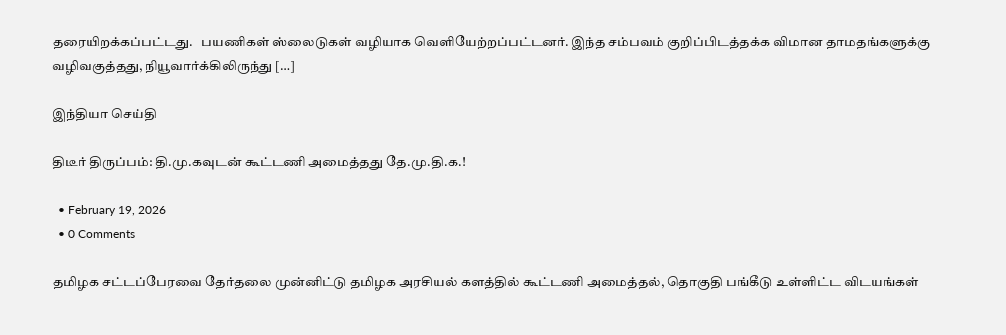தரையிறக்கப்பட்டது.   பயணிகள் ஸ்லைடுகள் வழியாக வெளியேற்றப்பட்டனர். இந்த சம்பவம் குறிப்பிடத்தக்க விமான தாமதங்களுக்கு வழிவகுத்தது, நியூவார்க்கிலிருந்து […]

இந்தியா செய்தி

திடீர் திருப்பம்: தி.மு.கவுடன் கூட்டணி அமைத்தது தே.மு.தி.க.!

  • February 19, 2026
  • 0 Comments

தமிழக சட்டப்பேரவை தேர்தலை முன்னிட்டு தமிழக அரசியல் களத்தில் கூட்டணி அமைத்தல், தொகுதி பங்கீடு உள்ளிட்ட விடயங்கள்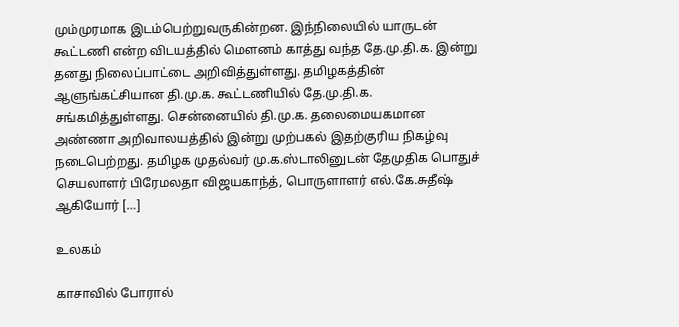மும்முரமாக இடம்பெற்றுவருகின்றன. இந்நிலையில் யாருடன் கூட்டணி என்ற விடயத்தில் மௌனம் காத்து வந்த தே.மு.தி.க. இன்று தனது நிலைப்பாட்டை அறிவித்துள்ளது. தமிழகத்தின் ஆளுங்கட்சியான தி.மு.க. கூட்டணியில் தே.மு.தி.க. சங்கமித்துள்ளது. சென்னையில் தி.மு.க. தலைமையகமான அண்ணா அறிவாலயத்தில் இன்று முற்பகல் இதற்குரிய நிகழ்வு நடைபெற்றது. தமிழக முதல்வர் மு.க.ஸ்டாலினுடன் தேமுதிக பொதுச் செயலாளர் பிரேமலதா விஜயகாந்த், பொருளாளர் எல்.கே.சுதீஷ் ஆகியோர் […]

உலகம்

காசாவில் போரால்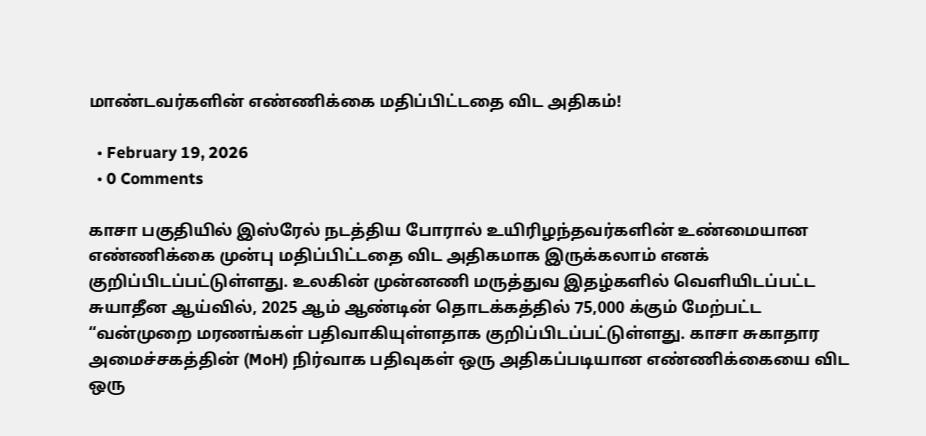மாண்டவர்களின் எண்ணிக்கை மதிப்பிட்டதை விட அதிகம்!

  • February 19, 2026
  • 0 Comments

காசா பகுதியில் இஸ்ரேல் நடத்திய போரால் உயிரிழந்தவர்களின் உண்மையான எண்ணிக்கை முன்பு மதிப்பிட்டதை விட அதிகமாக இருக்கலாம் எனக் குறிப்பிடப்பட்டுள்ளது. உலகின் முன்னணி மருத்துவ இதழ்களில் வெளியிடப்பட்ட சுயாதீன ஆய்வில், 2025 ஆம் ஆண்டின் தொடக்கத்தில் 75,000 க்கும் மேற்பட்ட “வன்முறை மரணங்கள் பதிவாகியுள்ளதாக குறிப்பிடப்பட்டுள்ளது. காசா சுகாதார அமைச்சகத்தின் (MoH) நிர்வாக பதிவுகள் ஒரு அதிகப்படியான எண்ணிக்கையை விட ஒரு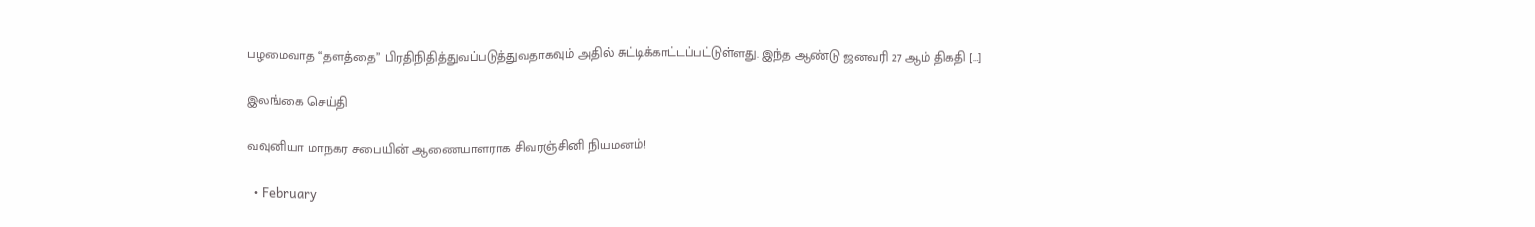பழமைவாத “தளத்தை” பிரதிநிதித்துவப்படுத்துவதாகவும் அதில் சுட்டிக்காட்டப்பட்டுள்ளது. இந்த ஆண்டு ஜனவரி 27 ஆம் திகதி […]

இலங்கை செய்தி

வவுனியா மாநகர சபையின் ஆணையாளராக சிவரஞ்சினி நியமனம்!

  • February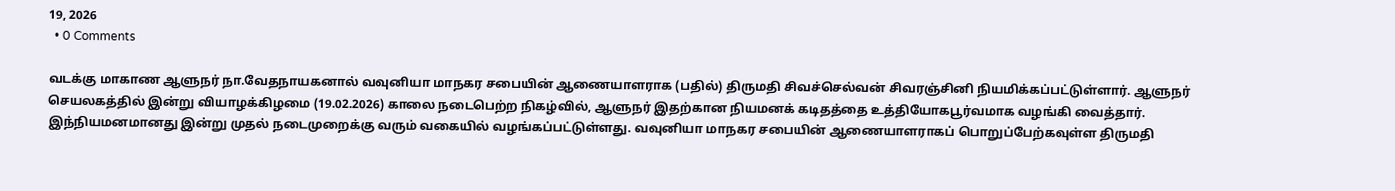19, 2026
  • 0 Comments

வடக்கு மாகாண ஆளுநர் நா.வேதநாயகனால் வவுனியா மாநகர சபையின் ஆணையாளராக (பதில்) திருமதி சிவச்செல்வன் சிவரஞ்சினி நியமிக்கப்பட்டுள்ளார். ஆளுநர் செயலகத்தில் இன்று வியாழக்கிழமை (19.02.2026) காலை நடைபெற்ற நிகழ்வில், ஆளுநர் இதற்கான நியமனக் கடிதத்தை உத்தியோகபூர்வமாக வழங்கி வைத்தார். இந்நியமனமானது இன்று முதல் நடைமுறைக்கு வரும் வகையில் வழங்கப்பட்டுள்ளது. வவுனியா மாநகர சபையின் ஆணையாளராகப் பொறுப்பேற்கவுள்ள திருமதி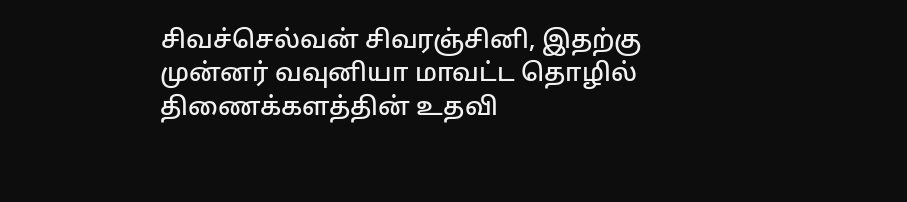சிவச்செல்வன் சிவரஞ்சினி, இதற்கு முன்னர் வவுனியா மாவட்ட தொழில் திணைக்களத்தின் உதவி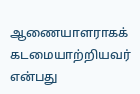ஆணையாளராகக் கடமையாற்றியவர் என்பது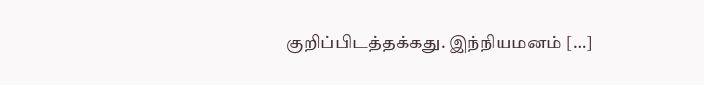குறிப்பிடத்தக்கது. இந்நியமனம் […]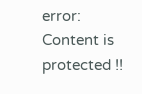error: Content is protected !!